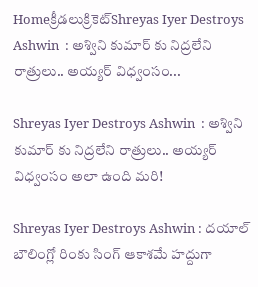Homeక్రీడలుక్రికెట్‌Shreyas Iyer Destroys Ashwin  : అశ్విని కుమార్ కు నిద్రలేని రాత్రులు.. అయ్యర్ విధ్వంసం...

Shreyas Iyer Destroys Ashwin  : అశ్విని కుమార్ కు నిద్రలేని రాత్రులు.. అయ్యర్ విధ్వంసం అలా ఉంది మరి!

Shreyas Iyer Destroys Ashwin : దయాల్ బౌలింగ్లో రింకు సింగ్ ఆకాశమే హద్దుగా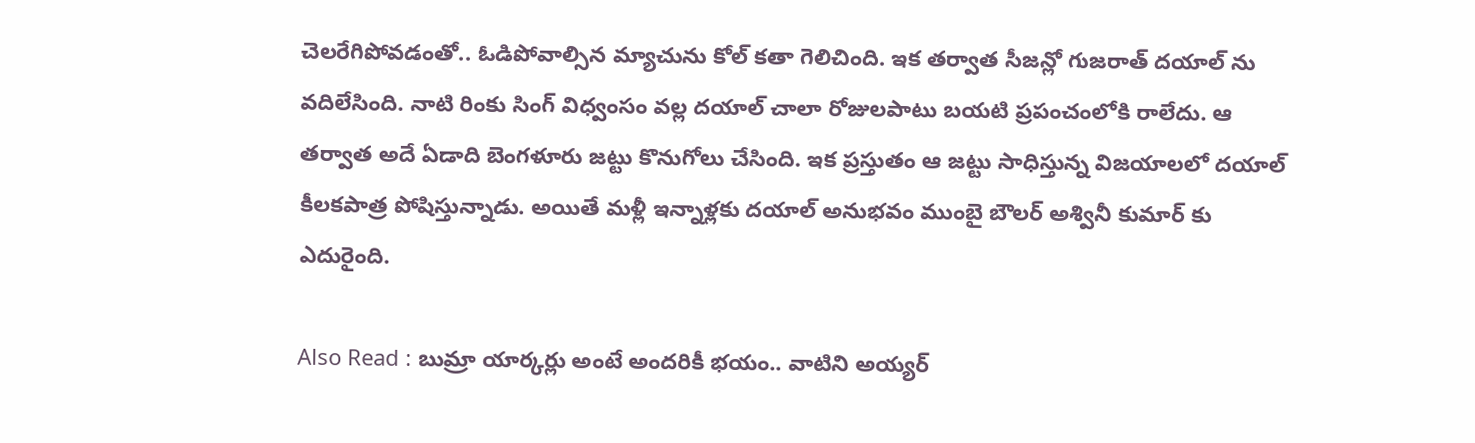చెలరేగిపోవడంతో.. ఓడిపోవాల్సిన మ్యాచును కోల్ కతా గెలిచింది. ఇక తర్వాత సీజన్లో గుజరాత్ దయాల్ ను వదిలేసింది. నాటి రింకు సింగ్ విధ్వంసం వల్ల దయాల్ చాలా రోజులపాటు బయటి ప్రపంచంలోకి రాలేదు. ఆ తర్వాత అదే ఏడాది బెంగళూరు జట్టు కొనుగోలు చేసింది. ఇక ప్రస్తుతం ఆ జట్టు సాధిస్తున్న విజయాలలో దయాల్ కీలకపాత్ర పోషిస్తున్నాడు. అయితే మళ్లీ ఇన్నాళ్లకు దయాల్ అనుభవం ముంబై బౌలర్ అశ్వినీ కుమార్ కు ఎదురైంది.

Also Read : బుమ్రా యార్కర్లు అంటే అందరికీ భయం.. వాటిని అయ్యర్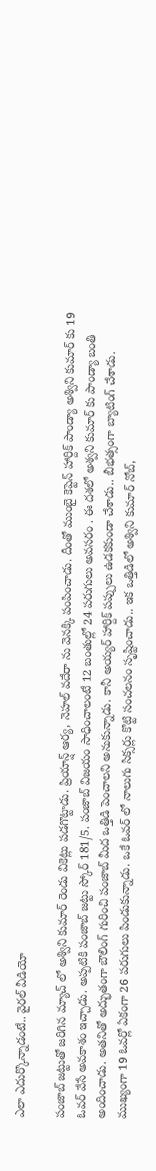ఎలా ఎదుర్కొన్నాడంటే.. వైరల్ వీడియో

పంజాబ్ జట్టుతో జరిగిన మ్యాచ్ లో అశ్విని కుమార్ రెండు వికెట్లు పడగొట్టాడు. ప్రియాన్ష్ ఆర్య, నెహల్ వదేరా ను వెనక్కి పంపించాడు. దీంతో ముంబై కెప్టెన్ హార్దిక్ పాండ్యా అశ్విని కుమార్ కు 19 ఓవర్ వేసే అవకాశం ఇచ్చాడు. అప్పటికి పంజాబ్ జట్టు స్కోర్ 181/5. పంజాబ్ విజయం సాధించాలంటే 12 బంతుల్లో 24 పరుగులు అవసరం . ఈ దశలో అశ్వని కుమార్ కు పాండ్యా బంతి అందించాడు. అతనితో అద్భుతంగా బౌలింగ్ గురించి పంజాబ్ మీద ఒత్తిడి పెంచాలని అనుకున్నాడు. కానీ అయ్యర్ హార్దిక్ పప్పులు ఉడకకుండా చేశాడు.. బీభత్సంగా బ్యాటింగ్ చేశాడు. ముఖ్యంగా 19 ఓవర్లో ఏకంగా 26 పరుగులు పిండుకున్నాడు. ఒకే ఓవర్ లో నాలుగు సిక్సర్లు కొట్టి సంచలనం సృష్టించాడు.. ఇక ఒత్తిడిలో అశ్విని కుమార్ నోబ్,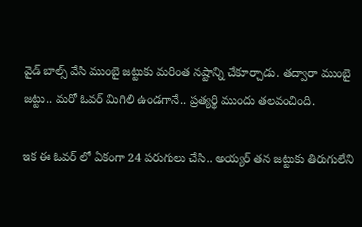వైడ్ బాల్స్ వేసి ముంబై జట్టుకు మరింత నష్టాన్ని చేకూర్చాడు. తద్వారా ముంబై జట్టు.. మరో ఓవర్ మిగిలి ఉండగానే.. ప్రత్యర్థి ముందు తలవంచింది.

ఇక ఈ ఓవర్ లో ఏకంగా 24 పరుగులు చేసి.. అయ్యర్ తన జట్టుకు తిరుగులేని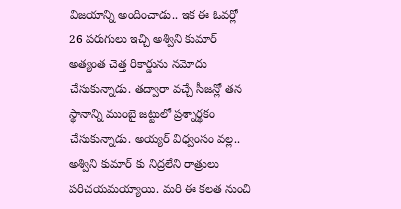విజయాన్ని అందించాడు.. ఇక ఈ ఓవర్లో 26 పరుగులు ఇచ్చి అశ్విని కుమార్ అత్యంత చెత్త రికార్డును నమోదు చేసుకున్నాడు. తద్వారా వచ్చే సీజన్లో తన స్థానాన్ని ముంబై జట్టులో ప్రశ్నార్థకం చేసుకున్నాడు. అయ్యర్ విధ్వంసం వల్ల.. అశ్విని కుమార్ కు నిద్రలేని రాత్రులు పరిచయమయ్యాయి. మరి ఈ కలత నుంచి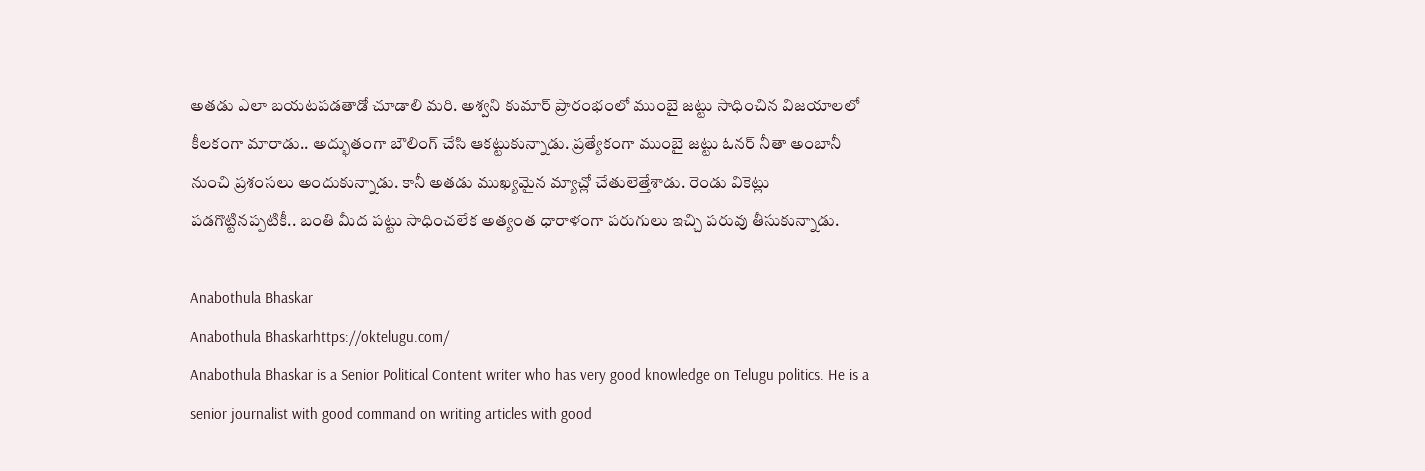అతడు ఎలా బయటపడతాడో చూడాలి మరి. అశ్వని కుమార్ ప్రారంభంలో ముంబై జట్టు సాధించిన విజయాలలో కీలకంగా మారాడు.. అద్భుతంగా బౌలింగ్ చేసి ఆకట్టుకున్నాడు. ప్రత్యేకంగా ముంబై జట్టు ఓనర్ నీతా అంబానీ నుంచి ప్రశంసలు అందుకున్నాడు. కానీ అతడు ముఖ్యమైన మ్యాచ్లో చేతులెత్తేశాడు. రెండు వికెట్లు పడగొట్టినప్పటికీ.. బంతి మీద పట్టు సాధించలేక అత్యంత ధారాళంగా పరుగులు ఇచ్చి పరువు తీసుకున్నాడు.

Anabothula Bhaskar
Anabothula Bhaskarhttps://oktelugu.com/
Anabothula Bhaskar is a Senior Political Content writer who has very good knowledge on Telugu politics. He is a senior journalist with good command on writing articles with good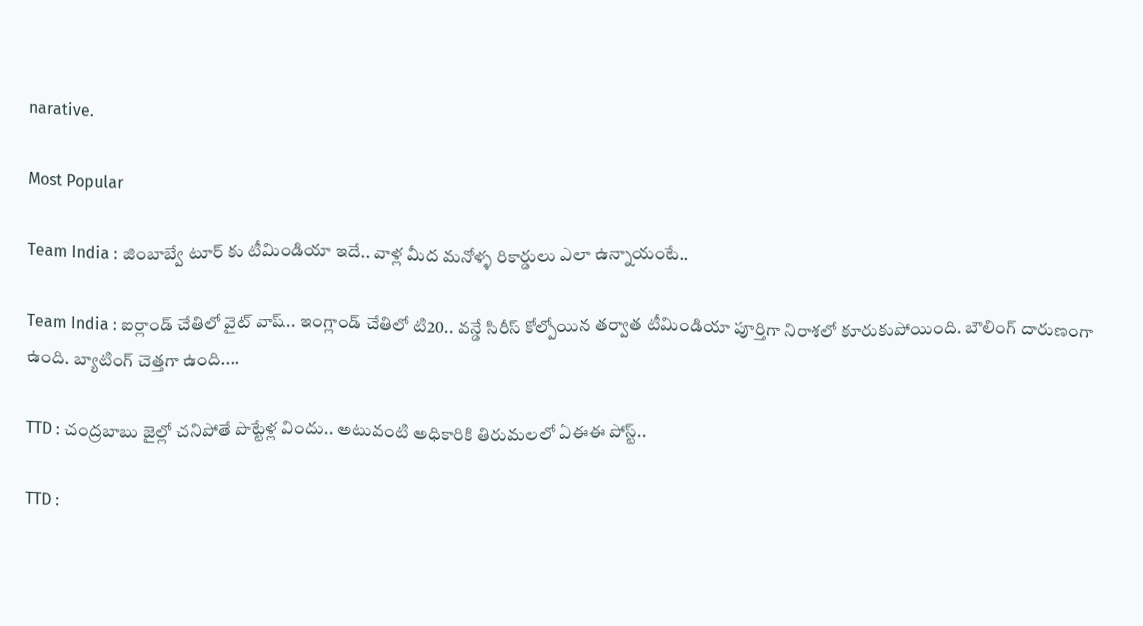narative.

Most Popular

Team India : జింబాబ్వే టూర్ కు టీమిండియా ఇదే.. వాళ్ల మీద మనోళ్ళ రికార్డులు ఎలా ఉన్నాయంటే..

Team India : ఐర్లాండ్ చేతిలో వైట్ వాష్.. ఇంగ్లాండ్ చేతిలో టి20.. వన్డే సిరీస్ కోల్పోయిన తర్వాత టీమిండియా పూర్తిగా నిరాశలో కూరుకుపోయింది. బౌలింగ్ దారుణంగా ఉంది. బ్యాటింగ్ చెత్తగా ఉంది....

TTD : చంద్రబాబు జైల్లో చనిపోతే పొట్టేళ్ల విందు.. అటువంటి అధికారికి తిరుమలలో ఏఈఈ పోస్ట్..

TTD :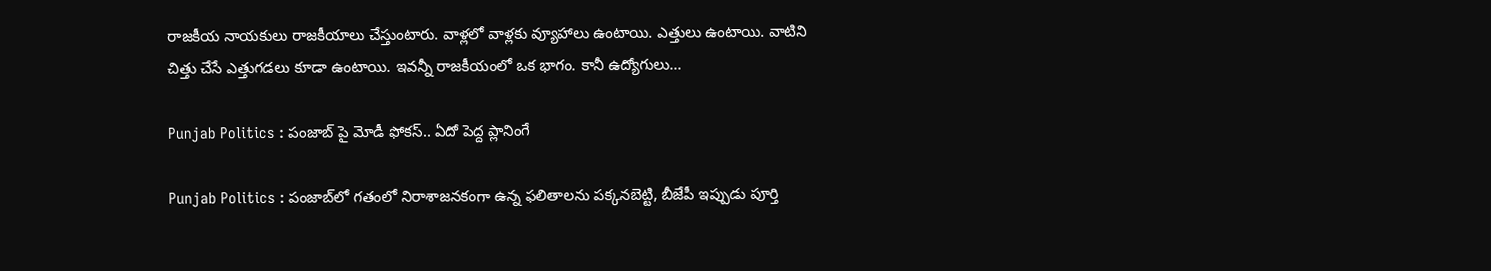రాజకీయ నాయకులు రాజకీయాలు చేస్తుంటారు. వాళ్లలో వాళ్లకు వ్యూహాలు ఉంటాయి. ఎత్తులు ఉంటాయి. వాటిని చిత్తు చేసే ఎత్తుగడలు కూడా ఉంటాయి. ఇవన్నీ రాజకీయంలో ఒక భాగం. కానీ ఉద్యోగులు...

Punjab Politics : పంజాబ్ పై మోడీ ఫోకస్.. ఏదో పెద్ద ప్లానింగే

Punjab Politics : పంజాబ్‌లో గతంలో నిరాశాజనకంగా ఉన్న ఫలితాలను పక్కనబెట్టి, బీజేపీ ఇప్పుడు పూర్తి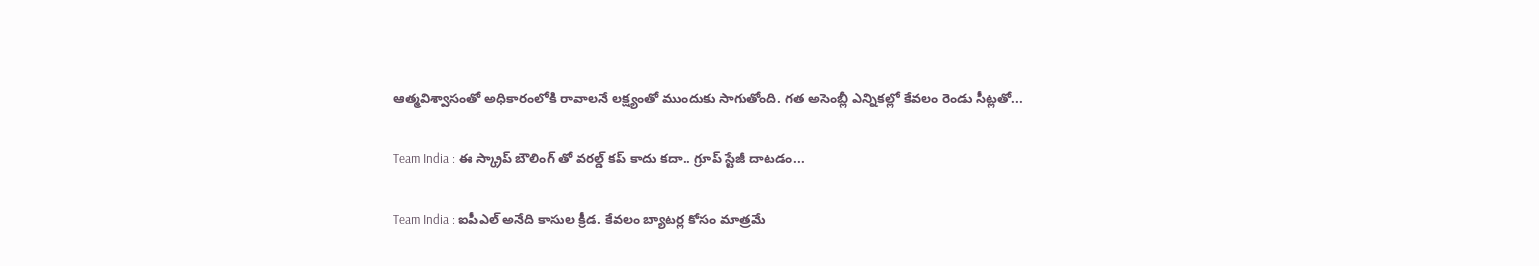ఆత్మవిశ్వాసంతో అధికారంలోకి రావాలనే లక్ష్యంతో ముందుకు సాగుతోంది. గత అసెంబ్లీ ఎన్నికల్లో కేవలం రెండు సీట్లతో...

Team India : ఈ స్క్రాప్ బౌలింగ్ తో వరల్డ్ కప్ కాదు కదా.. గ్రూప్ స్టేజీ దాటడం...

Team India : ఐపీఎల్ అనేది కాసుల క్రీడ. కేవలం బ్యాటర్ల కోసం మాత్రమే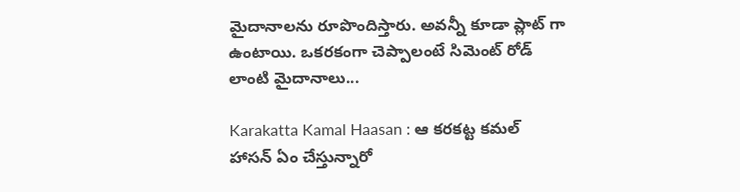మైదానాలను రూపొందిస్తారు. అవన్నీ కూడా ప్లాట్ గా ఉంటాయి. ఒకరకంగా చెప్పాలంటే సిమెంట్ రోడ్ లాంటి మైదానాలు...

Karakatta Kamal Haasan : ఆ కరకట్ట కమల్ హాసన్ ఏం చేస్తున్నారో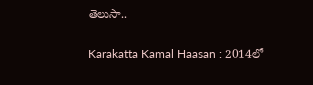తెలుసా..

Karakatta Kamal Haasan : 2014లో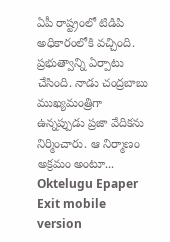ఏపీ రాష్ట్రంలో టిడిపి అధికారంలోకి వచ్చింది. ప్రభుత్వాన్ని ఏర్పాటు చేసింది. నాడు చంద్రబాబు ముఖ్యమంత్రిగా ఉన్నప్పుడు ప్రజా వేదికను నిర్మించారు. ఆ నిర్మాణం అక్రమం అంటూ...
Oktelugu Epaper
Exit mobile version